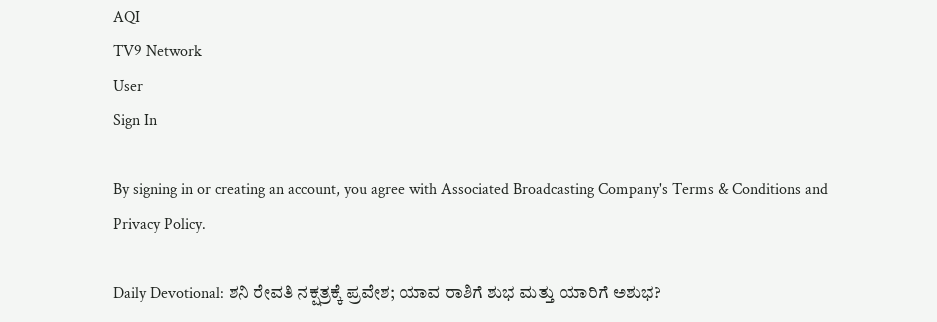AQI
TV9 Network
User
Sign In

By signing in or creating an account, you agree with Associated Broadcasting Company's Terms & Conditions and Privacy Policy.

Daily Devotional: ಶನಿ ರೇವತಿ ನಕ್ಷತ್ರಕ್ಕೆ ಪ್ರವೇಶ; ಯಾವ ರಾಶಿಗೆ ಶುಭ ಮತ್ತು ಯಾರಿಗೆ ಅಶುಭ?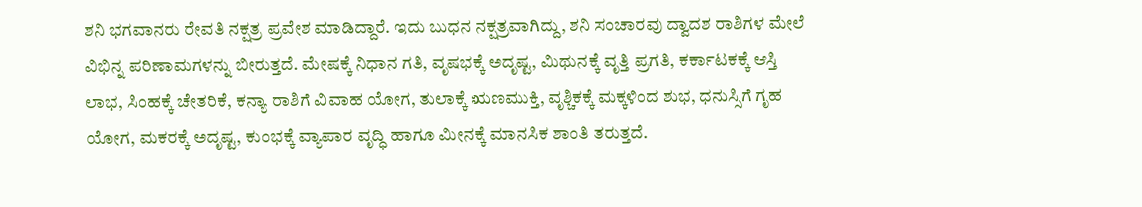ಶನಿ ಭಗವಾನರು ರೇವತಿ ನಕ್ಷತ್ರ ಪ್ರವೇಶ ಮಾಡಿದ್ದಾರೆ. ಇದು ಬುಧನ ನಕ್ಷತ್ರವಾಗಿದ್ದು, ಶನಿ ಸಂಚಾರವು ದ್ವಾದಶ ರಾಶಿಗಳ ಮೇಲೆ ವಿಭಿನ್ನ ಪರಿಣಾಮಗಳನ್ನು ಬೀರುತ್ತದೆ. ಮೇಷಕ್ಕೆ ನಿಧಾನ ಗತಿ, ವೃಷಭಕ್ಕೆ ಅದೃಷ್ಟ, ಮಿಥುನಕ್ಕೆ ವೃತ್ತಿ ಪ್ರಗತಿ, ಕರ್ಕಾಟಕಕ್ಕೆ ಆಸ್ತಿ ಲಾಭ, ಸಿಂಹಕ್ಕೆ ಚೇತರಿಕೆ, ಕನ್ಯಾ ರಾಶಿಗೆ ವಿವಾಹ ಯೋಗ, ತುಲಾಕ್ಕೆ ಋಣಮುಕ್ತಿ, ವೃಶ್ಚಿಕಕ್ಕೆ ಮಕ್ಕಳಿಂದ ಶುಭ, ಧನುಸ್ಸಿಗೆ ಗೃಹ ಯೋಗ, ಮಕರಕ್ಕೆ ಅದೃಷ್ಟ, ಕುಂಭಕ್ಕೆ ವ್ಯಾಪಾರ ವೃದ್ಧಿ ಹಾಗೂ ಮೀನಕ್ಕೆ ಮಾನಸಿಕ ಶಾಂತಿ ತರುತ್ತದೆ.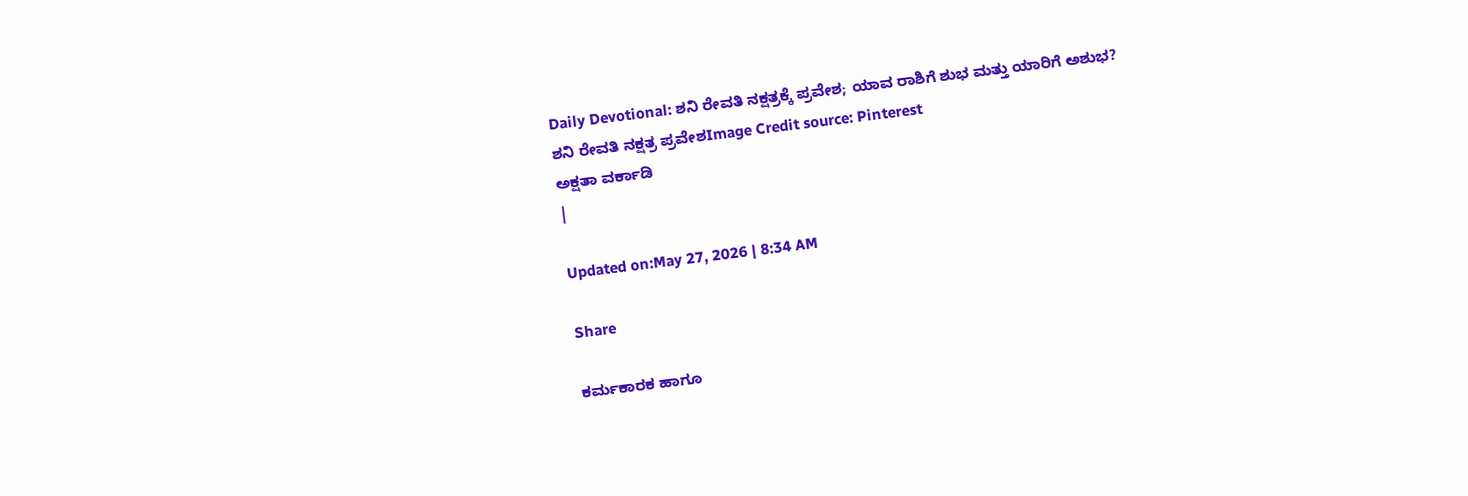Daily Devotional: ಶನಿ ರೇವತಿ ನಕ್ಷತ್ರಕ್ಕೆ ಪ್ರವೇಶ; ಯಾವ ರಾಶಿಗೆ ಶುಭ ಮತ್ತು ಯಾರಿಗೆ ಅಶುಭ?
ಶನಿ ರೇವತಿ ನಕ್ಷತ್ರ ಪ್ರವೇಶImage Credit source: Pinterest
ಅಕ್ಷತಾ ವರ್ಕಾಡಿ
|

Updated on:May 27, 2026 | 8:34 AM

Share

ಕರ್ಮಕಾರಕ ಹಾಗೂ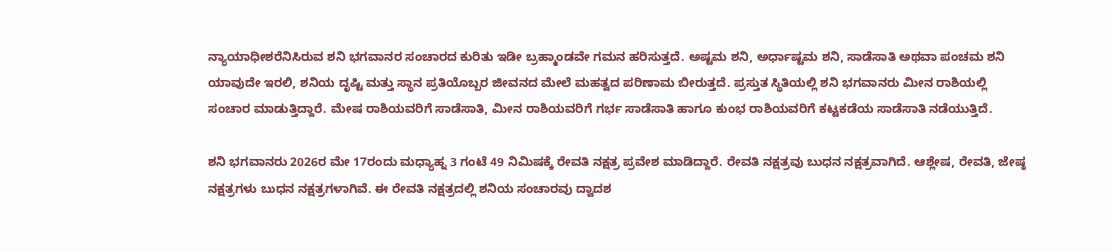ನ್ಯಾಯಾಧೀಶರೆನಿಸಿರುವ ಶನಿ ಭಗವಾನರ ಸಂಚಾರದ ಕುರಿತು ಇಡೀ ಬ್ರಹ್ಮಾಂಡವೇ ಗಮನ ಹರಿಸುತ್ತದೆ. ಅಷ್ಟಮ ಶನಿ, ಅರ್ಧಾಷ್ಟಮ ಶನಿ, ಸಾಡೆಸಾತಿ ಅಥವಾ ಪಂಚಮ ಶನಿ ಯಾವುದೇ ಇರಲಿ, ಶನಿಯ ದೃಷ್ಟಿ ಮತ್ತು ಸ್ಥಾನ ಪ್ರತಿಯೊಬ್ಬರ ಜೀವನದ ಮೇಲೆ ಮಹತ್ವದ ಪರಿಣಾಮ ಬೀರುತ್ತದೆ. ಪ್ರಸ್ತುತ ಸ್ಥಿತಿಯಲ್ಲಿ ಶನಿ ಭಗವಾನರು ಮೀನ ರಾಶಿಯಲ್ಲಿ ಸಂಚಾರ ಮಾಡುತ್ತಿದ್ದಾರೆ. ಮೇಷ ರಾಶಿಯವರಿಗೆ ಸಾಡೆಸಾತಿ, ಮೀನ ರಾಶಿಯವರಿಗೆ ಗರ್ಭ ಸಾಡೆಸಾತಿ ಹಾಗೂ ಕುಂಭ ರಾಶಿಯವರಿಗೆ ಕಟ್ಟಕಡೆಯ ಸಾಡೆಸಾತಿ ನಡೆಯುತ್ತಿದೆ.

ಶನಿ ಭಗವಾನರು 2026ರ ಮೇ 17ರಂದು ಮಧ್ಯಾಹ್ನ 3 ಗಂಟೆ 49 ನಿಮಿಷಕ್ಕೆ ರೇವತಿ ನಕ್ಷತ್ರ ಪ್ರವೇಶ ಮಾಡಿದ್ದಾರೆ. ರೇವತಿ ನಕ್ಷತ್ರವು ಬುಧನ ನಕ್ಷತ್ರವಾಗಿದೆ. ಆಶ್ಲೇಷ, ರೇವತಿ, ಜೇಷ್ಠ ನಕ್ಷತ್ರಗಳು ಬುಧನ ನಕ್ಷತ್ರಗಳಾಗಿವೆ. ಈ ರೇವತಿ ನಕ್ಷತ್ರದಲ್ಲಿ ಶನಿಯ ಸಂಚಾರವು ದ್ವಾದಶ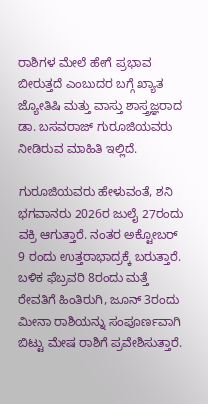ರಾಶಿಗಳ ಮೇಲೆ ಹೇಗೆ ಪ್ರಭಾವ ಬೀರುತ್ತದೆ ಎಂಬುದರ ಬಗ್ಗೆ ಖ್ಯಾತ ಜ್ಯೋತಿಷಿ ಮತ್ತು ವಾಸ್ತು ಶಾಸ್ತ್ರಜ್ಞರಾದ ಡಾ. ಬಸವರಾಜ್ ಗುರೂಜಿಯವರು ನೀಡಿರುವ ಮಾಹಿತಿ ಇಲ್ಲಿದೆ.

ಗುರೂಜಿಯವರು ಹೇಳುವಂತೆ, ಶನಿ ಭಗವಾನರು 2026ರ ಜುಲೈ 27ರಂದು ವಕ್ರಿ ಆಗುತ್ತಾರೆ. ನಂತರ ಅಕ್ಟೋಬರ್ 9 ರಂದು ಉತ್ತರಾಭಾದ್ರಕ್ಕೆ ಬರುತ್ತಾರೆ. ಬಳಿಕ ಫೆಬ್ರವರಿ 8ರಂದು ಮತ್ತೆ ರೇವತಿಗೆ ಹಿಂತಿರುಗಿ, ಜೂನ್ 3ರಂದು ಮೀನಾ ರಾಶಿಯನ್ನು ಸಂಪೂರ್ಣವಾಗಿ ಬಿಟ್ಟು ಮೇಷ ರಾಶಿಗೆ ಪ್ರವೇಶಿಸುತ್ತಾರೆ.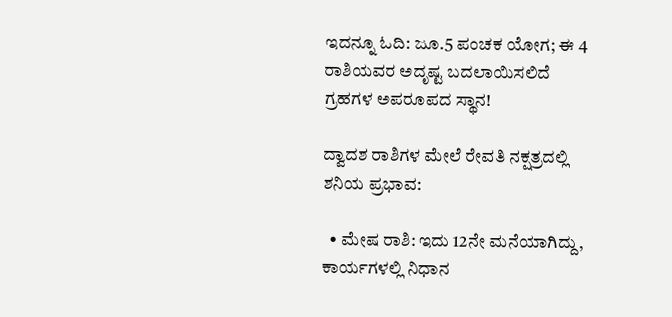ಇದನ್ನೂ ಓದಿ: ಜೂ.5 ಪಂಚಕ ಯೋಗ; ಈ 4 ರಾಶಿಯವರ ಅದೃಷ್ಟ ಬದಲಾಯಿಸಲಿದೆ ಗ್ರಹಗಳ ಅಪರೂಪದ ಸ್ಥಾನ!

ದ್ವಾದಶ ರಾಶಿಗಳ ಮೇಲೆ ರೇವತಿ ನಕ್ಷತ್ರದಲ್ಲಿ ಶನಿಯ ಪ್ರಭಾವ:

  • ಮೇಷ ರಾಶಿ: ಇದು 12ನೇ ಮನೆಯಾಗಿದ್ದು, ಕಾರ್ಯಗಳಲ್ಲಿ ನಿಧಾನ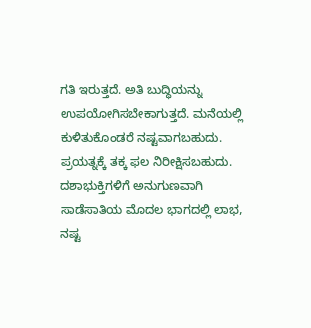ಗತಿ ಇರುತ್ತದೆ. ಅತಿ ಬುದ್ಧಿಯನ್ನು ಉಪಯೋಗಿಸಬೇಕಾಗುತ್ತದೆ. ಮನೆಯಲ್ಲಿ ಕುಳಿತುಕೊಂಡರೆ ನಷ್ಟವಾಗಬಹುದು. ಪ್ರಯತ್ನಕ್ಕೆ ತಕ್ಕ ಫಲ ನಿರೀಕ್ಷಿಸಬಹುದು. ದಶಾಭುಕ್ತಿಗಳಿಗೆ ಅನುಗುಣವಾಗಿ ಸಾಡೆಸಾತಿಯ ಮೊದಲ ಭಾಗದಲ್ಲಿ ಲಾಭ, ನಷ್ಟ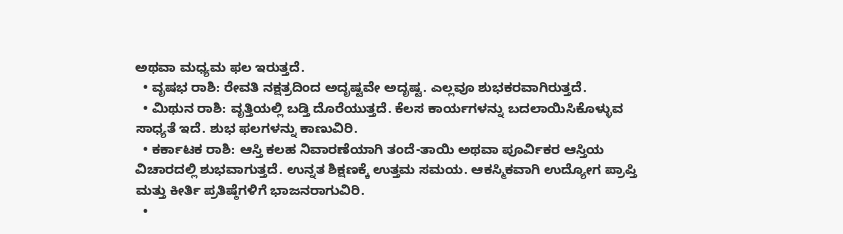ಅಥವಾ ಮಧ್ಯಮ ಫಲ ಇರುತ್ತದೆ.
  • ವೃಷಭ ರಾಶಿ: ರೇವತಿ ನಕ್ಷತ್ರದಿಂದ ಅದೃಷ್ಟವೇ ಅದೃಷ್ಟ. ಎಲ್ಲವೂ ಶುಭಕರವಾಗಿರುತ್ತದೆ.
  • ಮಿಥುನ ರಾಶಿ: ವೃತ್ತಿಯಲ್ಲಿ ಬಡ್ತಿ ದೊರೆಯುತ್ತದೆ. ಕೆಲಸ ಕಾರ್ಯಗಳನ್ನು ಬದಲಾಯಿಸಿಕೊಳ್ಳುವ ಸಾಧ್ಯತೆ ಇದೆ. ಶುಭ ಫಲಗಳನ್ನು ಕಾಣುವಿರಿ.
  • ಕರ್ಕಾಟಕ ರಾಶಿ: ಆಸ್ತಿ ಕಲಹ ನಿವಾರಣೆಯಾಗಿ ತಂದೆ-ತಾಯಿ ಅಥವಾ ಪೂರ್ವಿಕರ ಆಸ್ತಿಯ ವಿಚಾರದಲ್ಲಿ ಶುಭವಾಗುತ್ತದೆ. ಉನ್ನತ ಶಿಕ್ಷಣಕ್ಕೆ ಉತ್ತಮ ಸಮಯ. ಆಕಸ್ಮಿಕವಾಗಿ ಉದ್ಯೋಗ ಪ್ರಾಪ್ತಿ ಮತ್ತು ಕೀರ್ತಿ ಪ್ರತಿಷ್ಠೆಗಳಿಗೆ ಭಾಜನರಾಗುವಿರಿ.
  •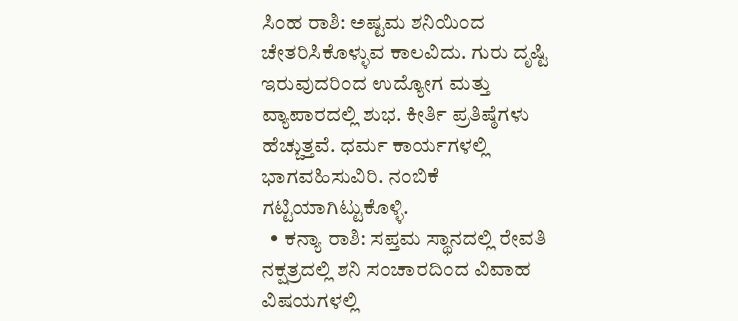ಸಿಂಹ ರಾಶಿ: ಅಷ್ಟಮ ಶನಿಯಿಂದ ಚೇತರಿಸಿಕೊಳ್ಳುವ ಕಾಲವಿದು. ಗುರು ದೃಷ್ಟಿ ಇರುವುದರಿಂದ ಉದ್ಯೋಗ ಮತ್ತು ವ್ಯಾಪಾರದಲ್ಲಿ ಶುಭ. ಕೀರ್ತಿ ಪ್ರತಿಷ್ಠೆಗಳು ಹೆಚ್ಚುತ್ತವೆ. ಧರ್ಮ ಕಾರ್ಯಗಳಲ್ಲಿ ಭಾಗವಹಿಸುವಿರಿ. ನಂಬಿಕೆ ಗಟ್ಟಿಯಾಗಿಟ್ಟುಕೊಳ್ಳಿ.
  • ಕನ್ಯಾ ರಾಶಿ: ಸಪ್ತಮ ಸ್ಥಾನದಲ್ಲಿ ರೇವತಿ ನಕ್ಷತ್ರದಲ್ಲಿ ಶನಿ ಸಂಚಾರದಿಂದ ವಿವಾಹ ವಿಷಯಗಳಲ್ಲಿ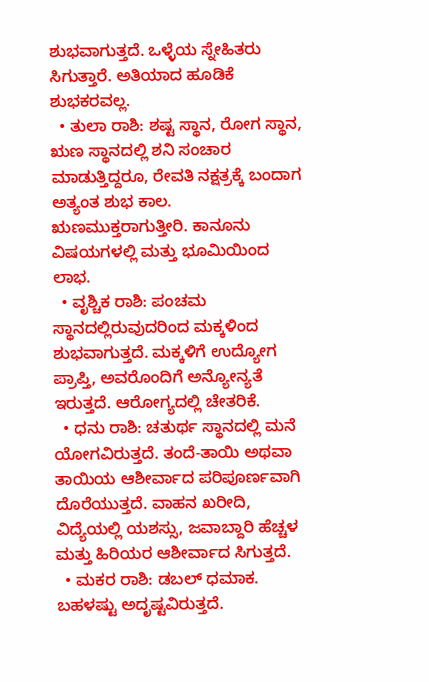ಶುಭವಾಗುತ್ತದೆ. ಒಳ್ಳೆಯ ಸ್ನೇಹಿತರು ಸಿಗುತ್ತಾರೆ. ಅತಿಯಾದ ಹೂಡಿಕೆ ಶುಭಕರವಲ್ಲ.
  • ತುಲಾ ರಾಶಿ: ಶಷ್ಟ ಸ್ಥಾನ, ರೋಗ ಸ್ಥಾನ, ಋಣ ಸ್ಥಾನದಲ್ಲಿ ಶನಿ ಸಂಚಾರ ಮಾಡುತ್ತಿದ್ದರೂ, ರೇವತಿ ನಕ್ಷತ್ರಕ್ಕೆ ಬಂದಾಗ ಅತ್ಯಂತ ಶುಭ ಕಾಲ. ಋಣಮುಕ್ತರಾಗುತ್ತೀರಿ. ಕಾನೂನು ವಿಷಯಗಳಲ್ಲಿ ಮತ್ತು ಭೂಮಿಯಿಂದ ಲಾಭ.
  • ವೃಶ್ಚಿಕ ರಾಶಿ: ಪಂಚಮ ಸ್ಥಾನದಲ್ಲಿರುವುದರಿಂದ ಮಕ್ಕಳಿಂದ ಶುಭವಾಗುತ್ತದೆ. ಮಕ್ಕಳಿಗೆ ಉದ್ಯೋಗ ಪ್ರಾಪ್ತಿ, ಅವರೊಂದಿಗೆ ಅನ್ಯೋನ್ಯತೆ ಇರುತ್ತದೆ. ಆರೋಗ್ಯದಲ್ಲಿ ಚೇತರಿಕೆ.
  • ಧನು ರಾಶಿ: ಚತುರ್ಥ ಸ್ಥಾನದಲ್ಲಿ ಮನೆ ಯೋಗವಿರುತ್ತದೆ. ತಂದೆ-ತಾಯಿ ಅಥವಾ ತಾಯಿಯ ಆಶೀರ್ವಾದ ಪರಿಪೂರ್ಣವಾಗಿ ದೊರೆಯುತ್ತದೆ. ವಾಹನ ಖರೀದಿ, ವಿದ್ಯೆಯಲ್ಲಿ ಯಶಸ್ಸು, ಜವಾಬ್ದಾರಿ ಹೆಚ್ಚಳ ಮತ್ತು ಹಿರಿಯರ ಆಶೀರ್ವಾದ ಸಿಗುತ್ತದೆ.
  • ಮಕರ ರಾಶಿ: ಡಬಲ್ ಧಮಾಕ. ಬಹಳಷ್ಟು ಅದೃಷ್ಟವಿರುತ್ತದೆ.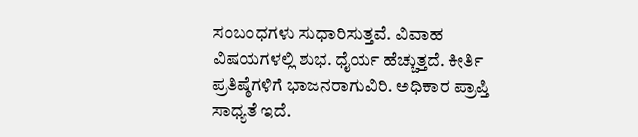ಸಂಬಂಧಗಳು ಸುಧಾರಿಸುತ್ತವೆ. ವಿವಾಹ ವಿಷಯಗಳಲ್ಲಿ ಶುಭ. ಧೈರ್ಯ ಹೆಚ್ಚುತ್ತದೆ. ಕೀರ್ತಿ ಪ್ರತಿಷ್ಠೆಗಳಿಗೆ ಭಾಜನರಾಗುವಿರಿ. ಅಧಿಕಾರ ಪ್ರಾಪ್ತಿ ಸಾಧ್ಯತೆ ಇದೆ.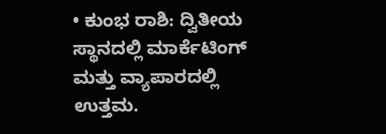• ಕುಂಭ ರಾಶಿ: ದ್ವಿತೀಯ ಸ್ಥಾನದಲ್ಲಿ ಮಾರ್ಕೆಟಿಂಗ್ ಮತ್ತು ವ್ಯಾಪಾರದಲ್ಲಿ ಉತ್ತಮ.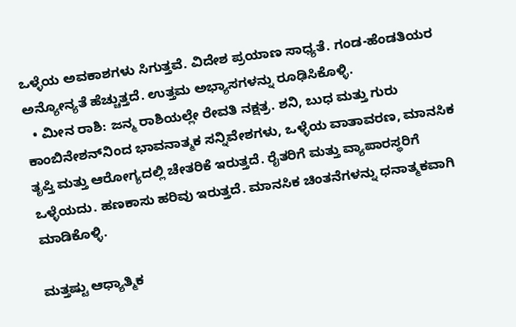ಒಳ್ಳೆಯ ಅವಕಾಶಗಳು ಸಿಗುತ್ತವೆ. ವಿದೇಶ ಪ್ರಯಾಣ ಸಾಧ್ಯತೆ. ಗಂಡ-ಹೆಂಡತಿಯರ ಅನ್ಯೋನ್ಯತೆ ಹೆಚ್ಚುತ್ತದೆ. ಉತ್ತಮ ಅಭ್ಯಾಸಗಳನ್ನು ರೂಢಿಸಿಕೊಳ್ಳಿ.
  • ಮೀನ ರಾಶಿ: ಜನ್ಮ ರಾಶಿಯಲ್ಲೇ ರೇವತಿ ನಕ್ಷತ್ರ. ಶನಿ, ಬುಧ ಮತ್ತು ಗುರು ಕಾಂಬಿನೇಶನ್‌ನಿಂದ ಭಾವನಾತ್ಮಕ ಸನ್ನಿವೇಶಗಳು, ಒಳ್ಳೆಯ ವಾತಾವರಣ, ಮಾನಸಿಕ ತೃಪ್ತಿ ಮತ್ತು ಆರೋಗ್ಯದಲ್ಲಿ ಚೇತರಿಕೆ ಇರುತ್ತದೆ. ರೈತರಿಗೆ ಮತ್ತು ವ್ಯಾಪಾರಸ್ಥರಿಗೆ ಒಳ್ಳೆಯದು. ಹಣಕಾಸು ಹರಿವು ಇರುತ್ತದೆ. ಮಾನಸಿಕ ಚಿಂತನೆಗಳನ್ನು ಧನಾತ್ಮಕವಾಗಿ ಮಾಡಿಕೊಳ್ಳಿ.

ಮತ್ತಷ್ಟು ಆಧ್ಯಾತ್ಮಿಕ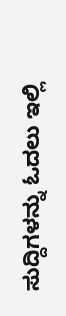ಸುದ್ದಿಗಳನ್ನು ಓದಲು ಇಲ್ಲಿ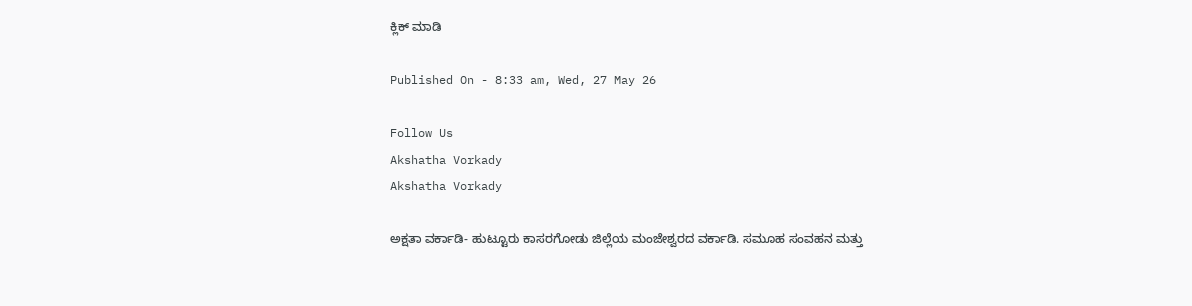ಕ್ಲಿಕ್ ಮಾಡಿ

Published On - 8:33 am, Wed, 27 May 26

Follow Us
Akshatha Vorkady
Akshatha Vorkady

ಅಕ್ಷತಾ ವರ್ಕಾಡಿ- ಹುಟ್ಟೂರು ಕಾಸರಗೋಡು ಜಿಲ್ಲೆಯ ಮಂಜೇಶ್ವರದ ವರ್ಕಾಡಿ. ಸಮೂಹ ಸಂವಹನ ಮತ್ತು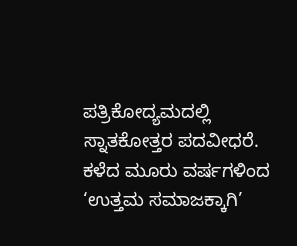ಪತ್ರಿಕೋದ್ಯಮದಲ್ಲಿ ಸ್ನಾತಕೋತ್ತರ ಪದವೀಧರೆ. ಕಳೆದ ಮೂರು ವರ್ಷಗಳಿಂದ ‘ಉತ್ತಮ ಸಮಾಜಕ್ಕಾಗಿ’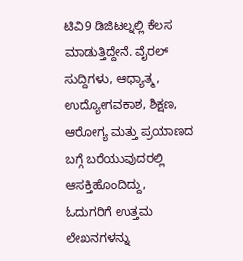ಟಿವಿ9 ಡಿಜಿಟಲ್ನಲ್ಲಿ ಕೆಲಸ ಮಾಡುತ್ತಿದ್ದೇನೆ. ವೈರಲ್ ಸುದ್ದಿಗಳು, ಆಧ್ಯಾತ್ಮ, ಉದ್ಯೋಗವಕಾಶ, ಶಿಕ್ಷಣ, ಆರೋಗ್ಯ ಮತ್ತು ಪ್ರಯಾಣದ ಬಗ್ಗೆ ಬರೆಯುವುದರಲ್ಲಿ ಆಸಕ್ತಿಹೊಂದಿದ್ದು, ಓದುಗರಿಗೆ ಉತ್ತಮ ಲೇಖನಗಳನ್ನು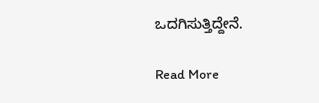ಒದಗಿಸುತ್ತಿದ್ದೇನೆ.

Read More